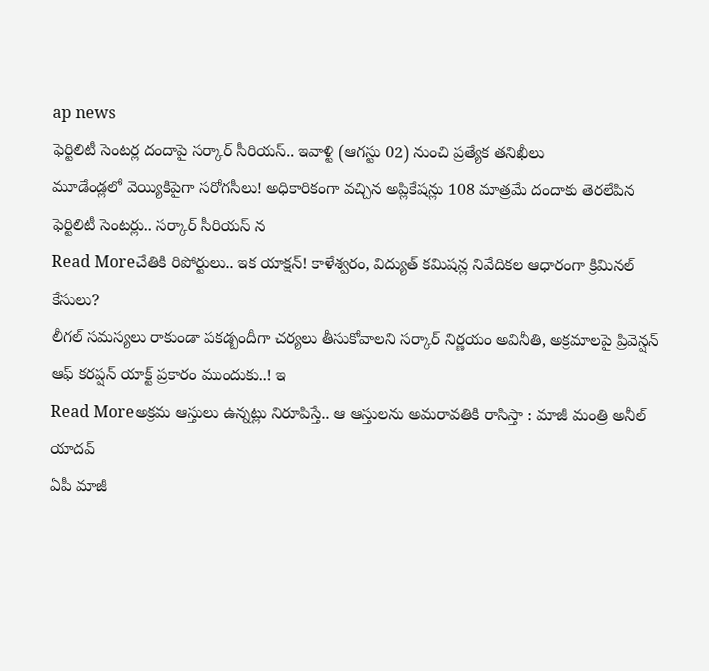ap news
ఫెర్టిలిటీ సెంటర్ల దందాపై సర్కార్ సీరియస్.. ఇవాళ్టి (ఆగస్టు 02) నుంచి ప్రత్యేక తనిఖీలు
మూడేండ్లలో వెయ్యికిపైగా సరోగసీలు! అధికారికంగా వచ్చిన అప్లికేషన్లు 108 మాత్రమే దందాకు తెరలేపిన ఫెర్టిలిటీ సెంటర్లు.. సర్కార్ సీరియస్ న
Read Moreచేతికి రిపోర్టులు.. ఇక యాక్షన్! కాళేశ్వరం, విద్యుత్ కమిషన్ల నివేదికల ఆధారంగా క్రిమినల్ కేసులు?
లీగల్ సమస్యలు రాకుండా పకడ్బందీగా చర్యలు తీసుకోవాలని సర్కార్ నిర్ణయం అవినీతి, అక్రమాలపై ప్రివెన్షన్ ఆఫ్ కరప్షన్ యాక్ట్ ప్రకారం ముందుకు..! ఇ
Read Moreఅక్రమ ఆస్తులు ఉన్నట్లు నిరూపిస్తే.. ఆ ఆస్తులను అమరావతికి రాసిస్తా : మాజీ మంత్రి అనీల్ యాదవ్
ఏపీ మాజీ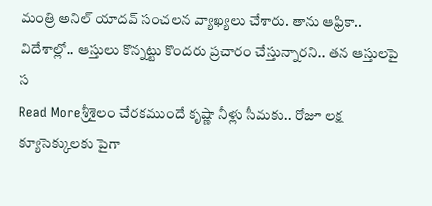మంత్రి అనిల్ యాదవ్ సంచలన వ్యాఖ్యలు చేశారు. తాను ఆఫ్రికా.. విదేశాల్లో.. ఆస్తులు కొన్నట్టు కొందరు ప్రచారం చేస్తున్నారని.. తన ఆస్తులపై స
Read Moreశ్రీశైలం చేరకముందే కృష్ణా నీళ్లు సీమకు.. రోజూ లక్ష క్యూసెక్కులకు పైగా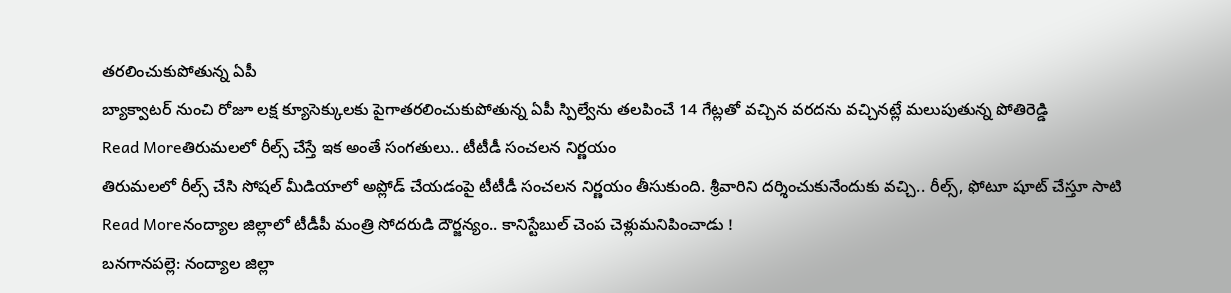తరలించుకుపోతున్న ఏపీ
బ్యాక్వాటర్ నుంచి రోజూ లక్ష క్యూసెక్కులకు పైగాతరలించుకుపోతున్న ఏపీ స్పిల్వేను తలపించే 14 గేట్లతో వచ్చిన వరదను వచ్చినట్లే మలుపుతున్న పోతిరెడ్డి
Read Moreతిరుమలలో రీల్స్ చేస్తే ఇక అంతే సంగతులు.. టీటీడీ సంచలన నిర్ణయం
తిరుమలలో రీల్స్ చేసి సోషల్ మీడియాలో అప్లోడ్ చేయడంపై టీటీడీ సంచలన నిర్ణయం తీసుకుంది. శ్రీవారిని దర్శించుకునేందుకు వచ్చి.. రీల్స్, ఫోటూ షూట్ చేస్తూ సాటి
Read Moreనంద్యాల జిల్లాలో టీడీపీ మంత్రి సోదరుడి దౌర్జన్యం.. కానిస్టేబుల్ చెంప చెళ్లుమనిపించాడు !
బనగానపల్లె: నంద్యాల జిల్లా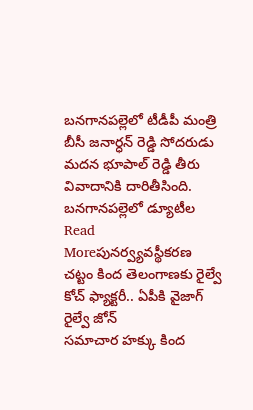బనగానపల్లెలో టీడీపీ మంత్రి బీసీ జనార్ధన్ రెడ్డి సోదరుడు మదన భూపాల్ రెడ్డి తీరు వివాదానికి దారితీసింది. బనగానపల్లెలో డ్యూటీల
Read Moreపునర్వ్యవస్థీకరణ చట్టం కింద తెలంగాణకు రైల్వే కోచ్ ఫ్యాక్టరీ.. ఏపీకి వైజాగ్ రైల్వే జోన్
సమాచార హక్కు కింద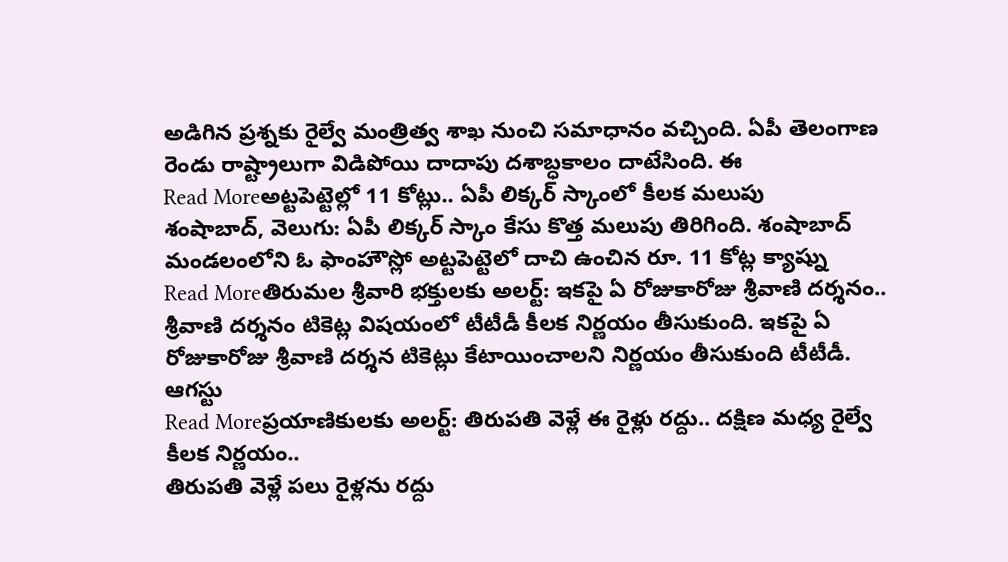అడిగిన ప్రశ్నకు రైల్వే మంత్రిత్వ శాఖ నుంచి సమాధానం వచ్చింది. ఏపీ తెలంగాణ రెండు రాష్ట్రాలుగా విడిపోయి దాదాపు దశాబ్ధకాలం దాటేసింది. ఈ
Read Moreఅట్టపెట్టెల్లో 11 కోట్లు.. ఏపీ లిక్కర్ స్కాంలో కీలక మలుపు
శంషాబాద్, వెలుగు: ఏపీ లిక్కర్ స్కాం కేసు కొత్త మలుపు తిరిగింది. శంషాబాద్ మండలంలోని ఓ ఫాంహౌస్లో అట్టపెట్టెలో దాచి ఉంచిన రూ. 11 కోట్ల క్యాష్ను
Read Moreతిరుమల శ్రీవారి భక్తులకు అలర్ట్: ఇకపై ఏ రోజుకారోజు శ్రీవాణి దర్శనం..
శ్రీవాణి దర్శనం టికెట్ల విషయంలో టీటీడీ కీలక నిర్ణయం తీసుకుంది. ఇకపై ఏ రోజుకారోజు శ్రీవాణి దర్శన టికెట్లు కేటాయించాలని నిర్ణయం తీసుకుంది టీటీడీ. ఆగస్టు
Read Moreప్రయాణికులకు అలర్ట్: తిరుపతి వెళ్లే ఈ రైళ్లు రద్దు.. దక్షిణ మధ్య రైల్వే కీలక నిర్ణయం..
తిరుపతి వెళ్లే పలు రైళ్లను రద్దు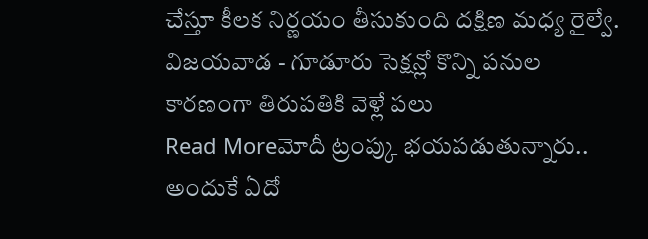చేస్తూ కీలక నిర్ణయం తీసుకుంది దక్షిణ మధ్య రైల్వే. విజయవాడ - గూడూరు సెక్షన్లో కొన్ని పనుల కారణంగా తిరుపతికి వెళ్లే పలు
Read Moreమోదీ ట్రంప్కు భయపడుతున్నారు.. అందుకే ఏదో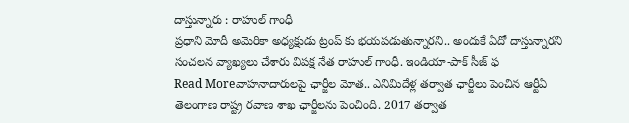దాస్తున్నారు : రాహుల్ గాంధీ
ప్రధాని మోదీ అమెరికా అధ్యక్షుడు ట్రంప్ కు భయపడుతున్నారని.. అందుకే ఏదో దాస్తున్నారని సంచలన వ్యాఖ్యలు చేశారు విపక్ష నేత రాహుల్ గాంధీ. ఇండియా-పాక్ సీజ్ ఫ
Read Moreవాహనాదారులపై ఛార్జీల మోత.. ఎనిమిదేళ్ల తర్వాత ఛార్జీలు పెంచిన ఆర్టీఏ
తెలంగాణ రాష్ట్ర రవాణ శాఖ ఛార్జీలను పెంచింది. 2017 తర్వాత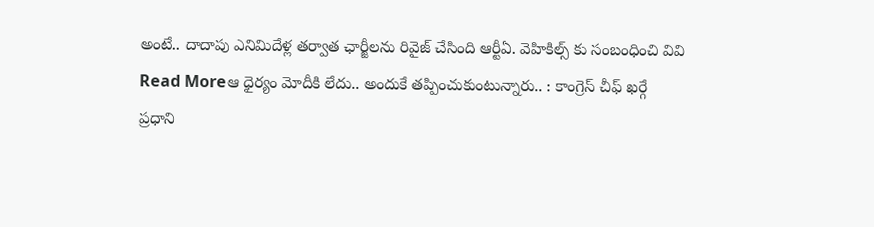అంటే.. దాదాపు ఎనిమిదేళ్ల తర్వాత ఛార్జీలను రివైజ్ చేసింది ఆర్టీఏ. వెహికిల్స్ కు సంబంధించి వివి
Read Moreఆ ధైర్యం మోదీకి లేదు.. అందుకే తప్పించుకుంటున్నారు.. : కాంగ్రెస్ చీఫ్ ఖర్గే
ప్రధాని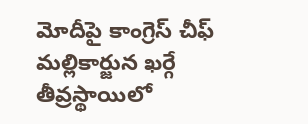మోదీపై కాంగ్రెస్ చీఫ్ మల్లికార్జున ఖర్గే తీవ్రస్థాయిలో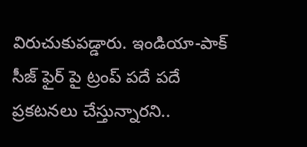విరుచుకుపడ్డారు. ఇండియా-పాక్ సీజ్ ఫైర్ పై ట్రంప్ పదే పదే ప్రకటనలు చేస్తున్నారని..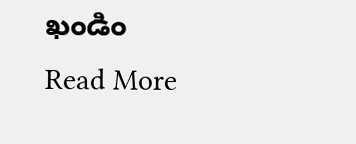ఖండిం
Read More